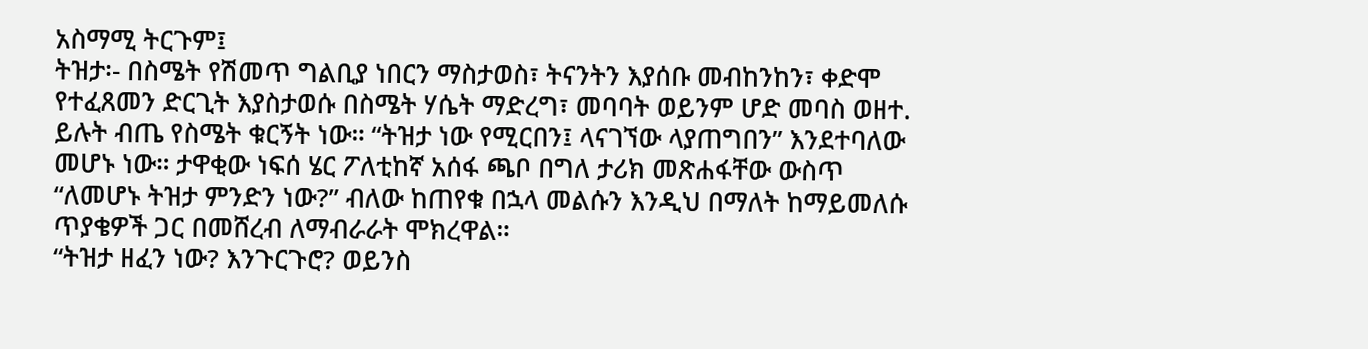አስማሚ ትርጉም፤
ትዝታ፡- በስሜት የሽመጥ ግልቢያ ነበርን ማስታወስ፣ ትናንትን እያሰቡ መብከንከን፣ ቀድሞ የተፈጸመን ድርጊት እያስታወሱ በስሜት ሃሴት ማድረግ፣ መባባት ወይንም ሆድ መባስ ወዘተ. ይሉት ብጤ የስሜት ቁርኝት ነው። “ትዝታ ነው የሚርበን፤ ላናገኘው ላያጠግበን” እንደተባለው መሆኑ ነው። ታዋቂው ነፍሰ ሄር ፖለቲከኛ አሰፋ ጫቦ በግለ ታሪክ መጽሐፋቸው ውስጥ “ለመሆኑ ትዝታ ምንድን ነው?” ብለው ከጠየቁ በኋላ መልሱን እንዲህ በማለት ከማይመለሱ ጥያቄዎች ጋር በመሸረብ ለማብራራት ሞክረዋል።
“ትዝታ ዘፈን ነው? እንጉርጉሮ? ወይንስ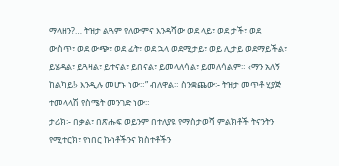ማላዘን?… ትዝታ ልጓም የለውምና እንዳሻው ወደ ላይ፣ ወደ ታች፣ ወደ ውስጥ፣ ወደ ውጭ፣ ወደ ፊት፣ ወደ ኋላ ወደሚታይ፣ ወይ ሊታይ ወደማይችል፣ ይሄዳል፣ ይጓዛል፣ ይተናል፣ ይበናል፣ ይመላለሳል፣ ይመለሳልም። ‹ማን አለኝ ከልካይ!› እንዲሉ መሆኑ ነው።” ብለዋል። ስንቋጨው፡- ትዝታ መጥቶ ሂያጅ ተመላላሽ የስሜት መንገድ ነው።
ታሪክ፡- በቃል፣ በጽሑፍ ወይንም በተለያዩ የማስታወሻ ምልክቶች ትናንትን የሚተርክ፣ የነበር ኩነቶችንና ክስተቶችን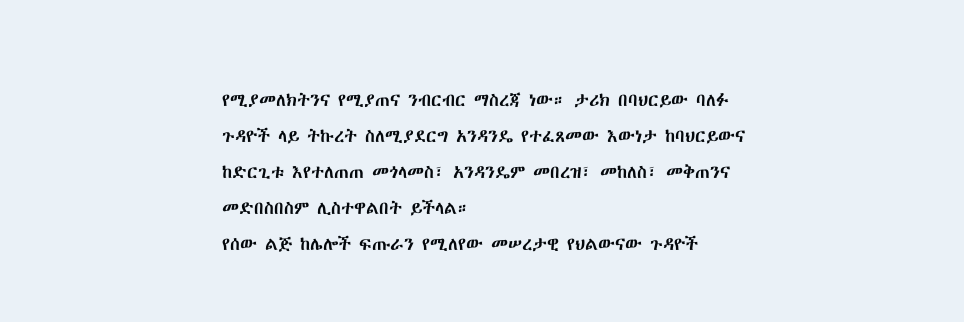የሚያመለክትንና የሚያጠና ንብርብር ማስረጃ ነው። ታሪክ በባህርይው ባለፉ ጉዳዮች ላይ ትኩረት ስለሚያደርግ አንዳንዴ የተፈጸመው እውነታ ከባህርይውና ከድርጊቱ እየተለጠጠ መጎላመስ፣ አንዳንዴም መበረዝ፣ መከለስ፣ መቅጠንና መድበስበስም ሊስተዋልበት ይችላል።
የሰው ልጅ ከሌሎች ፍጡራን የሚለየው መሠረታዊ የህልውናው ጉዳዮች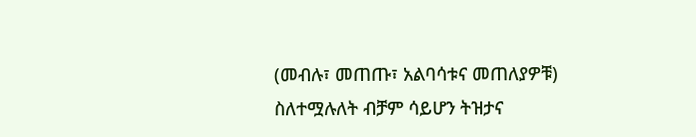(መብሉ፣ መጠጡ፣ አልባሳቱና መጠለያዎቹ) ስለተሟሉለት ብቻም ሳይሆን ትዝታና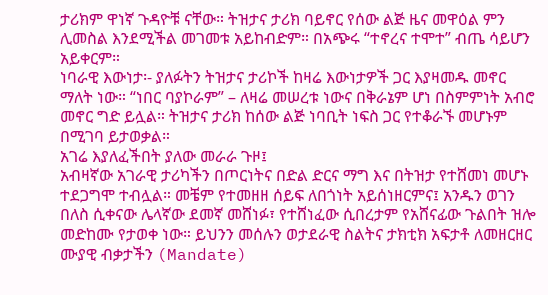ታሪክም ዋነኛ ጉዳዮቹ ናቸው። ትዝታና ታሪክ ባይኖር የሰው ልጅ ዜና መዋዕል ምን ሊመስል እንደሚችል መገመቱ አይከብድም። በአጭሩ “ተኖረና ተሞተ” ብጤ ሳይሆን አይቀርም።
ነባራዊ እውነታ፡- ያለፉትን ትዝታና ታሪኮች ከዛሬ እውነታዎች ጋር እያዛመዱ መኖር ማለት ነው። “ነበር ባያኮራም” – ለዛሬ መሠረቱ ነውና በቅራኔም ሆነ በስምምነት አብሮ መኖር ግድ ይሏል። ትዝታና ታሪክ ከሰው ልጅ ነባቢት ነፍስ ጋር የተቆራኙ መሆኑም በሚገባ ይታወቃል።
አገሬ እያለፈችበት ያለው መራራ ጉዞ፤
አብዛኛው አገራዊ ታሪካችን በጦርነትና በድል ድርና ማግ እና በትዝታ የተሸመነ መሆኑ ተደጋግሞ ተብሏል። መቼም የተመዘዘ ሰይፍ ለበጎነት አይሰነዘርምና፤ አንዱን ወገን በለስ ሲቀናው ሌላኛው ደመኛ መሸነፉ፣ የተሸነፈው ሲበረታም የአሸናፊው ጉልበት ዝሎ መድከሙ የታወቀ ነው። ይህንን መሰሉን ወታደራዊ ስልትና ታክቲክ አፍታቶ ለመዘርዘር ሙያዊ ብቃታችን (Mandate)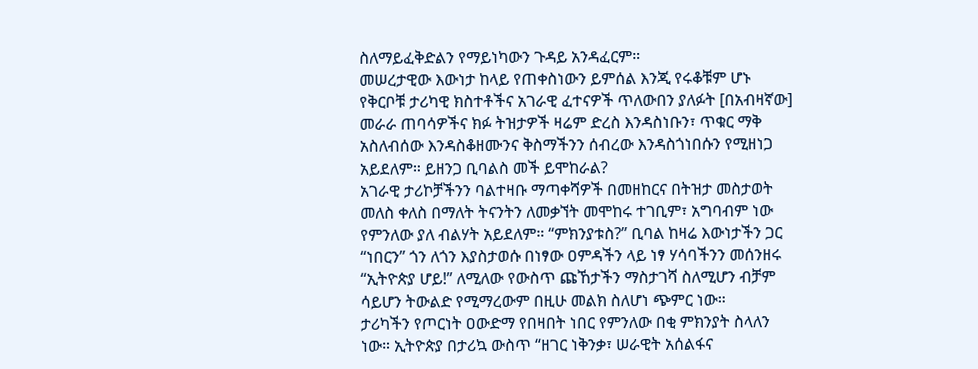ስለማይፈቅድልን የማይነካውን ጉዳይ አንዳፈርም።
መሠረታዊው እውነታ ከላይ የጠቀስነውን ይምሰል እንጂ የሩቆቹም ሆኑ የቅርቦቹ ታሪካዊ ክስተቶችና አገራዊ ፈተናዎች ጥለውበን ያለፉት [በአብዛኛው] መራራ ጠባሳዎችና ክፉ ትዝታዎች ዛሬም ድረስ እንዳስነቡን፣ ጥቁር ማቅ አስለብሰው እንዳስቆዘሙንና ቅስማችንን ሰብረው እንዳስጎነበሱን የሚዘነጋ አይደለም። ይዘንጋ ቢባልስ መች ይሞከራል?
አገራዊ ታሪኮቻችንን ባልተዛቡ ማጣቀሻዎች በመዘከርና በትዝታ መስታወት መለስ ቀለስ በማለት ትናንትን ለመቃኘት መሞከሩ ተገቢም፣ አግባብም ነው የምንለው ያለ ብልሃት አይደለም። “ምክንያቱስ?” ቢባል ከዛሬ እውነታችን ጋር “ነበርን” ጎን ለጎን እያስታወሱ በነፃው ዐምዳችን ላይ ነፃ ሃሳባችንን መሰንዘሩ “ኢትዮጵያ ሆይ!” ለሚለው የውስጥ ጩኸታችን ማስታገሻ ስለሚሆን ብቻም ሳይሆን ትውልድ የሚማረውም በዚሁ መልክ ስለሆነ ጭምር ነው።
ታሪካችን የጦርነት ዐውድማ የበዛበት ነበር የምንለው በቂ ምክንያት ስላለን ነው። ኢትዮጵያ በታሪኳ ውስጥ “ዘገር ነቅንቃ፣ ሠራዊት አሰልፋና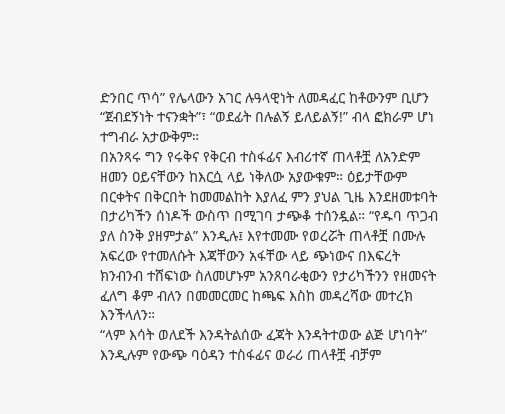ድንበር ጥሳ” የሌላውን አገር ሉዓላዊነት ለመዳፈር ከቶውንም ቢሆን “ጀብደኝነት ተናንቋት”፣ “ወደፊት በሉልኝ ይለይልኝ!” ብላ ፎክራም ሆነ ተግብራ አታውቅም።
በአንጻሩ ግን የሩቅና የቅርብ ተስፋፊና እብሪተኛ ጠላቶቿ ለአንድም ዘመን ዐይናቸውን ከእርሷ ላይ ነቅለው አያውቁም። ዕይታቸውም በርቀትና በቅርበት ከመመልከት እያለፈ ምን ያህል ጊዜ እንደዘመቱባት በታሪካችን ሰነዶች ውስጥ በሚገባ ታጭቆ ተሰንዷል። “የዱባ ጥጋብ ያለ ስንቅ ያዘምታል” እንዲሉ፤ እየተመሙ የወረሯት ጠላቶቿ በሙሉ አፍረው የተመለሱት እጃቸውን አፋቸው ላይ ጭነውና በእፍረት ክንብንብ ተሸፍነው ስለመሆኑም አንጸባራቂውን የታሪካችንን የዘመናት ፈለግ ቆም ብለን በመመርመር ከጫፍ እስከ መዳረሻው መተረክ እንችላለን።
“ላም እሳት ወለደች እንዳትልሰው ፈጃት እንዳትተወው ልጅ ሆነባት” እንዲሉም የውጭ ባዕዳን ተስፋፊና ወራሪ ጠላቶቿ ብቻም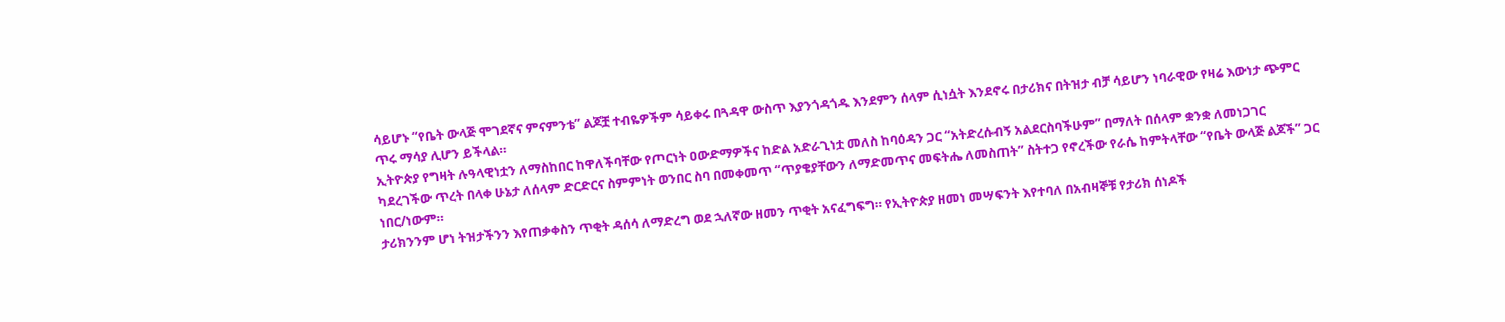ሳይሆኑ “የቤት ውላጅ ሞገደኛና ምናምንቴ” ልጆቿ ተብዬዎችም ሳይቀሩ በጓዳዋ ውስጥ እያንጎዳጎዱ እንደምን ሰላም ሲነሷት እንደኖሩ በታሪክና በትዝታ ብቻ ሳይሆን ነባራዊው የዛሬ እውነታ ጭምር ጥሩ ማሳያ ሊሆን ይችላል።
ኢትዮጵያ የግዛት ሉዓላዊነቷን ለማስከበር ከዋለችባቸው የጦርነት ዐውድማዎችና ከድል አድራጊነቷ መለስ ከባዕዳን ጋር “አትድረሱብኝ አልደርስባችሁም” በማለት በሰላም ቋንቋ ለመነጋገር ካደረገችው ጥረት በላቀ ሁኔታ ለሰላም ድርድርና ስምምነት ወንበር ስባ በመቀመጥ “ጥያቄያቸውን ለማድመጥና መፍትሔ ለመስጠት” ስትተጋ የኖረችው የራሴ ከምትላቸው “የቤት ውላጅ ልጆች” ጋር ነበር/ነውም።
ታሪክንንም ሆነ ትዝታችንን እየጠቃቀስን ጥቂት ዳሰሳ ለማድረግ ወደ ኋለኛው ዘመን ጥቂት አናፈግፍግ። የኢትዮጵያ ዘመነ መሣፍንት እየተባለ በአብዛኞቹ የታሪክ ሰነዶች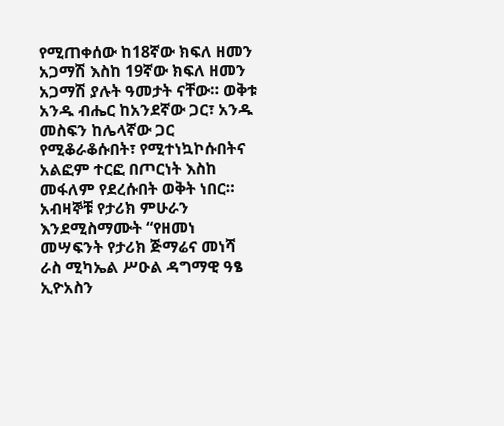የሚጠቀሰው ከ18ኛው ክፍለ ዘመን አጋማሽ እስከ 19ኛው ክፍለ ዘመን አጋማሽ ያሉት ዓመታት ናቸው። ወቅቱ አንዱ ብሔር ከአንደኛው ጋር፣ አንዱ መስፍን ከሌላኛው ጋር የሚቆራቆሱበት፣ የሚተነኳኮሱበትና አልፎም ተርፎ በጦርነት እስከ መፋለም የደረሱበት ወቅት ነበር።
አብዛኞቹ የታሪክ ምሁራን እንደሚስማሙት “የዘመነ መሣፍንት የታሪክ ጅማሬና መነሻ ራስ ሚካኤል ሥዑል ዳግማዊ ዓፄ ኢዮአስን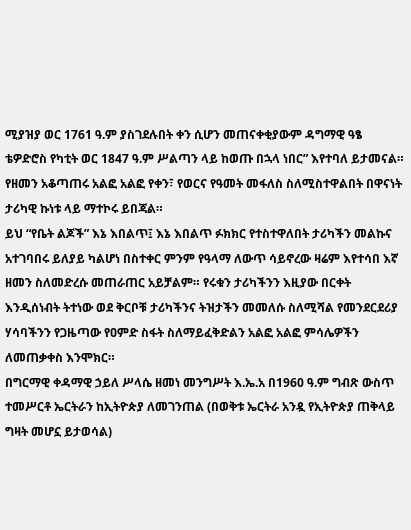ሚያዝያ ወር 1761 ዓ.ም ያስገደሉበት ቀን ሲሆን መጠናቀቂያውም ዳግማዊ ዓፄ ቴዎድሮስ የካቲት ወር 1847 ዓ.ም ሥልጣን ላይ ከወጡ በኋላ ነበር” እየተባለ ይታመናል። የዘመን አቆጣጠሩ አልፎ አልፎ የቀን፣ የወርና የዓመት መፋለስ ስለሚስተዋልበት በዋናነት ታሪካዊ ኩነቱ ላይ ማተኮሩ ይበጃል።
ይህ “የቤት ልጆች” እኔ እበልጥ፤ እኔ እበልጥ ፉክክር የተስተዋለበት ታሪካችን መልኩና አተገባበሩ ይለያይ ካልሆነ በስተቀር ምንም የዓላማ ለውጥ ሳይኖረው ዛሬም እየተሳበ እኛ ዘመን ስለመድረሱ መጠራጠር አይቻልም። የሩቁን ታሪካችንን እዚያው በርቀት እንዲሰነብት ትተነው ወደ ቅርቦቹ ታሪካችንና ትዝታችን መመለሱ ስለሚሻል የመንደርደሪያ ሃሳባችንን የጋዜጣው የዐምድ ስፋት ስለማይፈቅድልን አልፎ አልፎ ምሳሌዎችን ለመጠቃቀስ እንሞክር።
በግርማዊ ቀዳማዊ ኃይለ ሥላሴ ዘመነ መንግሥት እ.ኤ.አ በ1960 ዓ.ም ግብጽ ውስጥ ተመሥርቶ ኤርትራን ከኢትዮጵያ ለመገንጠል (በወቅቱ ኤርትራ አንዷ የኢትዮጵያ ጠቅላይ ግዛት መሆኗ ይታወሳል)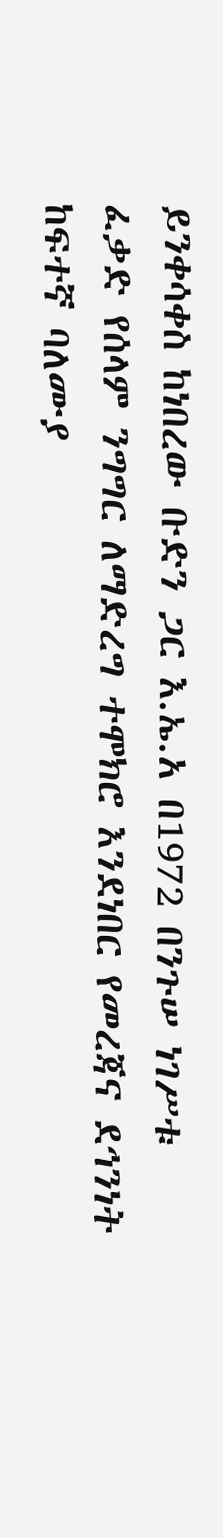ይንቀሳቀስ ከነበረው ቡድን ጋር እ.ኤ.አ በ1972 በንጉሠ ነገሥቱ ፈቃድ የሰላም ንግግር ለማድረግ ተሞክሮ እንደነበር የመረጃና ደኅንነት ከፍተኛ ባለሙያ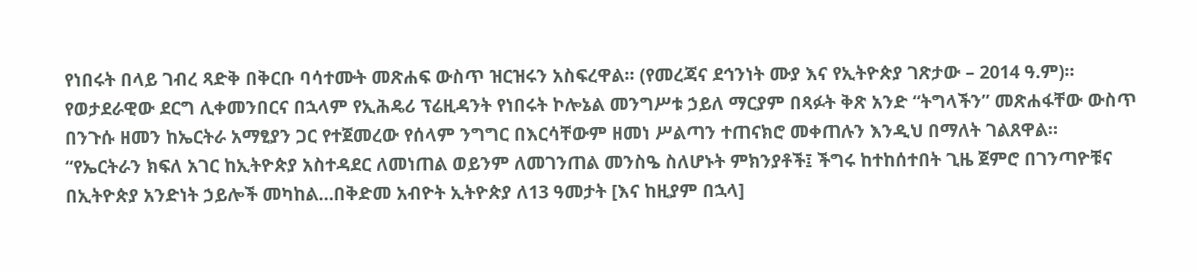የነበሩት በላይ ገብረ ጻድቅ በቅርቡ ባሳተሙት መጽሐፍ ውስጥ ዝርዝሩን አስፍረዋል። (የመረጃና ደኅንነት ሙያ እና የኢትዮጵያ ገጽታው – 2014 ዓ.ም)።
የወታደራዊው ደርግ ሊቀመንበርና በኋላም የኢሕዴሪ ፕሬዚዳንት የነበሩት ኮሎኔል መንግሥቱ ኃይለ ማርያም በጻፉት ቅጽ አንድ “ትግላችን” መጽሐፋቸው ውስጥ በንጉሱ ዘመን ከኤርትራ አማፂያን ጋር የተጀመረው የሰላም ንግግር በእርሳቸውም ዘመነ ሥልጣን ተጠናክሮ መቀጠሉን እንዲህ በማለት ገልጸዋል።
“የኤርትራን ክፍለ አገር ከኢትዮጵያ አስተዳደር ለመነጠል ወይንም ለመገንጠል መንስዔ ስለሆኑት ምክንያቶች፤ ችግሩ ከተከሰተበት ጊዜ ጀምሮ በገንጣዮቹና በኢትዮጵያ አንድነት ኃይሎች መካከል…በቅድመ አብዮት ኢትዮጵያ ለ13 ዓመታት [እና ከዚያም በኋላ]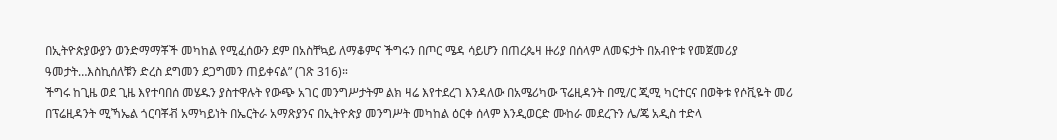በኢትዮጵያውያን ወንድማማቾች መካከል የሚፈሰውን ደም በአስቸኳይ ለማቆምና ችግሩን በጦር ሜዳ ሳይሆን በጠረጴዛ ዙሪያ በሰላም ለመፍታት በአብዮቱ የመጀመሪያ ዓመታት…እስኪሰለቹን ድረስ ደግመን ደጋግመን ጠይቀናል” (ገጽ 316)።
ችግሩ ከጊዜ ወደ ጊዜ እየተባበሰ መሄዱን ያስተዋሉት የውጭ አገር መንግሥታትም ልክ ዛሬ እየተደረገ እንዳለው በአሜሪካው ፕሬዚዳንት በሚ/ር ጂሚ ካርተርና በወቅቱ የሶቪዬት መሪ በፕሬዚዳንት ሚኻኤል ጎርባቾቭ አማካይነት በኤርትራ አማጽያንና በኢትዮጵያ መንግሥት መካከል ዕርቀ ሰላም እንዲወርድ ሙከራ መደረጉን ሌ/ጄ አዲስ ተድላ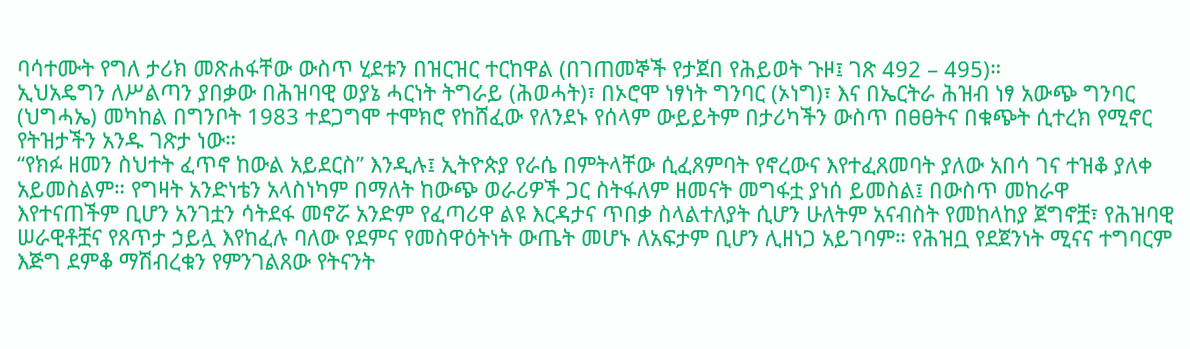ባሳተሙት የግለ ታሪክ መጽሐፋቸው ውስጥ ሂደቱን በዝርዝር ተርከዋል (በገጠመኞች የታጀበ የሕይወት ጉዞ፤ ገጽ 492 – 495)።
ኢህአዴግን ለሥልጣን ያበቃው በሕዝባዊ ወያኔ ሓርነት ትግራይ (ሕወሓት)፣ በኦሮሞ ነፃነት ግንባር (ኦነግ)፣ እና በኤርትራ ሕዝብ ነፃ አውጭ ግንባር (ህግሓኤ) መካከል በግንቦት 1983 ተደጋግሞ ተሞክሮ የከሸፈው የለንደኑ የሰላም ውይይትም በታሪካችን ውስጥ በፀፀትና በቁጭት ሲተረክ የሚኖር የትዝታችን አንዱ ገጽታ ነው።
“የክፉ ዘመን ስህተት ፈጥኖ ከውል አይደርስ” እንዲሉ፤ ኢትዮጵያ የራሴ በምትላቸው ሲፈጸምባት የኖረውና እየተፈጸመባት ያለው አበሳ ገና ተዝቆ ያለቀ አይመስልም። የግዛት አንድነቴን አላስነካም በማለት ከውጭ ወራሪዎች ጋር ስትፋለም ዘመናት መግፋቷ ያነሰ ይመስል፤ በውስጥ መከራዋ እየተናጠችም ቢሆን አንገቷን ሳትደፋ መኖሯ አንድም የፈጣሪዋ ልዩ እርዳታና ጥበቃ ስላልተለያት ሲሆን ሁለትም አናብስት የመከላከያ ጀግኖቿ፣ የሕዝባዊ ሠራዊቶቿና የጸጥታ ኃይሏ እየከፈሉ ባለው የደምና የመስዋዕትነት ውጤት መሆኑ ለአፍታም ቢሆን ሊዘነጋ አይገባም። የሕዝቧ የደጀንነት ሚናና ተግባርም እጅግ ደምቆ ማሽብረቁን የምንገልጸው የትናንት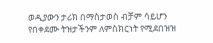ወዲያውን ታሪክ በማስታወስ ብቻም ሳይሆን የበቀደሙ ትዝታችንም ለምስክርነት የሚደበዝዝ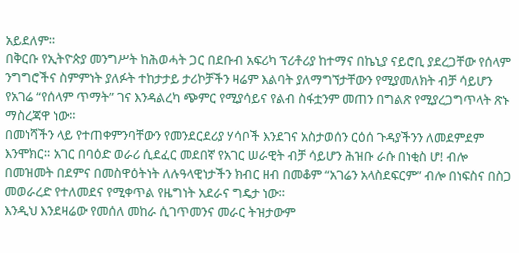አይደለም።
በቅርቡ የኢትዮጵያ መንግሥት ከሕወሓት ጋር በደቡብ አፍሪካ ፕሪቶሪያ ከተማና በኬኒያ ናይሮቢ ያደረጋቸው የሰላም ንግግሮችና ስምምነት ያለፉት ተከታታይ ታሪኮቻችን ዛሬም እልባት ያለማግኘታቸውን የሚያመለክት ብቻ ሳይሆን የአገሬ “የሰላም ጥማት” ገና እንዳልረካ ጭምር የሚያሳይና የልብ ስፋቷንም መጠን በግልጽ የሚያረጋግጥላት ጽኑ ማስረጃዋ ነው።
በመነሻችን ላይ የተጠቀምንባቸውን የመንደርደሪያ ሃሳቦች እንደገና አስታወሰን ርዕሰ ጉዳያችንን ለመደምደም እንሞክር። አገር በባዕድ ወራሪ ሲደፈር መደበኛ የአገር ሠራዊት ብቻ ሳይሆን ሕዝቡ ራሱ በነቂስ ሆ! ብሎ በመዝመት በደምና በመስዋዕትነት ለሉዓላዊነታችን ክብር ዘብ በመቆም “አገሬን አላስደፍርም” ብሎ በነፍስና በስጋ መወራረድ የተለመደና የሚቀጥል የዜግነት አደራና ግዴታ ነው።
እንዲህ እንደዛሬው የመሰለ መከራ ሲገጥመንና መራር ትዝታውም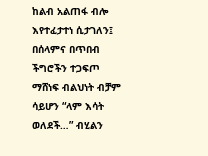ከልብ አልጠፋ ብሎ እየተፈታተነ ሲታገለን፤ በሰላምና በጥበብ ችግሮችን ተጋፍጦ ማሸነፍ ብልህነት ብቻም ሳይሆን “ላም እሳት ወለደች…” ብሂልን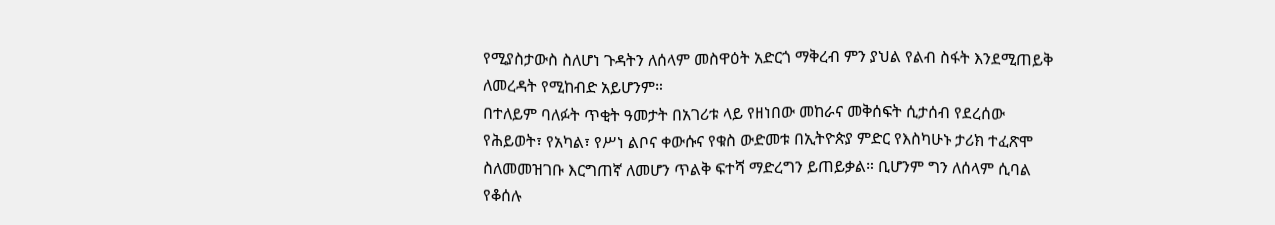የሚያስታውስ ስለሆነ ጉዳትን ለሰላም መስዋዕት አድርጎ ማቅረብ ምን ያህል የልብ ስፋት እንደሚጠይቅ ለመረዳት የሚከብድ አይሆንም።
በተለይም ባለፉት ጥቂት ዓመታት በአገሪቱ ላይ የዘነበው መከራና መቅሰፍት ሲታሰብ የደረሰው የሕይወት፣ የአካል፣ የሥነ ልቦና ቀውሱና የቁስ ውድመቱ በኢትዮጵያ ምድር የእስካሁኑ ታሪክ ተፈጽሞ ስለመመዝገቡ እርግጠኛ ለመሆን ጥልቅ ፍተሻ ማድረግን ይጠይቃል። ቢሆንም ግን ለሰላም ሲባል የቆሰሉ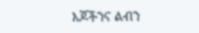እጆችንና ልብን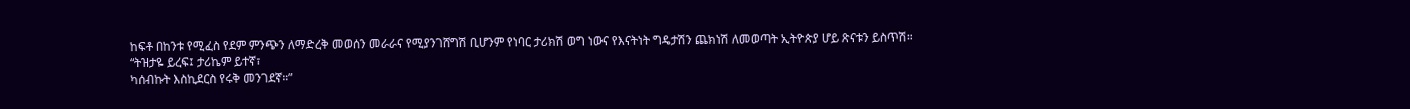ከፍቶ በከንቱ የሚፈስ የደም ምንጭን ለማድረቅ መወሰን መራራና የሚያንገሸግሽ ቢሆንም የነባር ታሪክሽ ወግ ነውና የእናትነት ግዴታሽን ጨክነሽ ለመወጣት ኢትዮጵያ ሆይ ጽናቱን ይስጥሽ።
“ትዝታዬ ይረፍ፤ ታሪኬም ይተኛ፣
ካሰብኩት እስኪደርስ የሩቅ መንገደኛ።”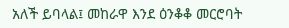አለች ይባላል፤ መከራዋ እንደ ዕንቆቆ መርሮባት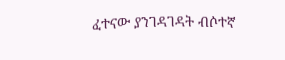ፈተናው ያንገዳገዳት ብሶተኛ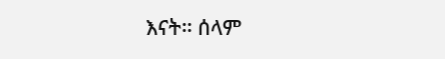እናት። ሰላም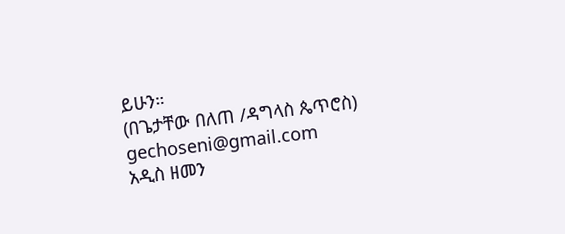ይሁን።
(በጌታቸው በለጠ /ዳግላስ ጴጥሮስ)
gechoseni@gmail.com
አዲስ ዘመን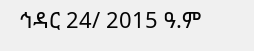ኅዳር 24/ 2015 ዓ.ም